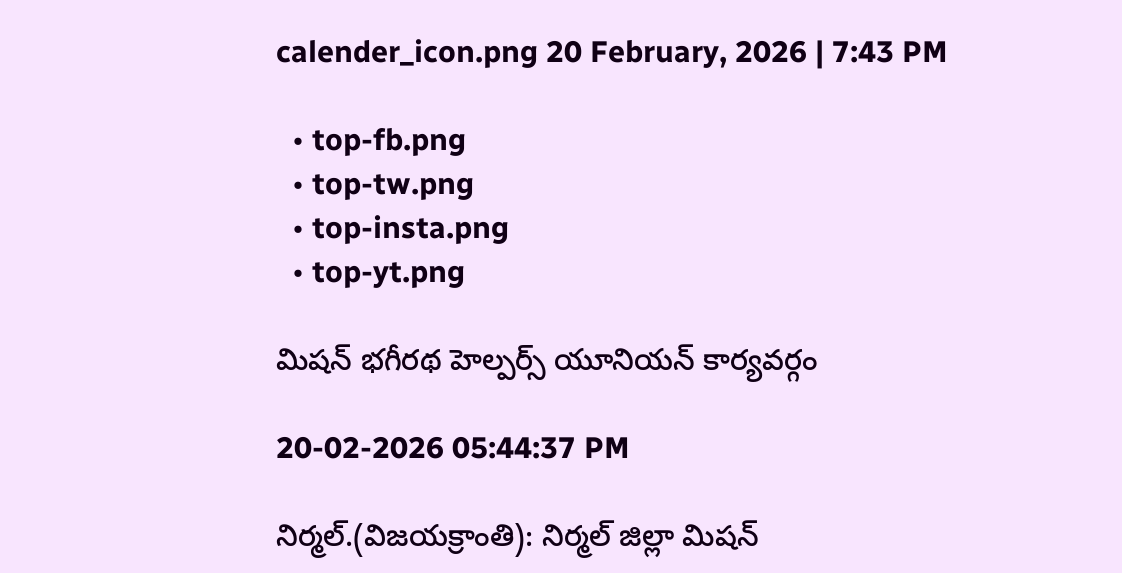calender_icon.png 20 February, 2026 | 7:43 PM

  • top-fb.png
  • top-tw.png
  • top-insta.png
  • top-yt.png

మిషన్ భగీరథ హెల్పర్స్ యూనియన్ కార్యవర్గం

20-02-2026 05:44:37 PM

నిర్మల్.(విజయక్రాంతి): నిర్మల్ జిల్లా మిషన్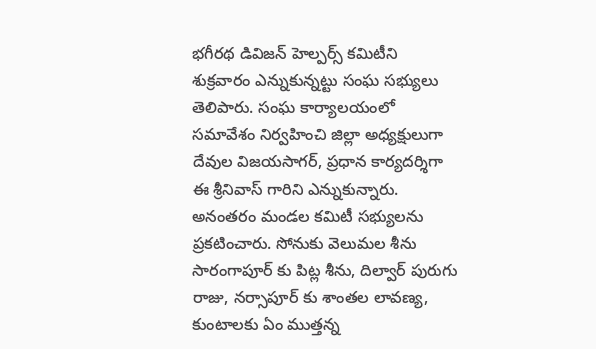భగీరథ డివిజన్ హెల్పర్స్ కమిటీని శుక్రవారం ఎన్నుకున్నట్టు సంఘ సభ్యులు తెలిపారు. సంఘ కార్యాలయంలో సమావేశం నిర్వహించి జిల్లా అధ్యక్షులుగా దేవుల విజయసాగర్, ప్రధాన కార్యదర్శిగా ఈ శ్రీనివాస్ గారిని ఎన్నుకున్నారు. అనంతరం మండల కమిటీ సభ్యులను ప్రకటించారు. సోనుకు వెలుమల శీను సారంగాపూర్ కు పిట్ల శీను, దిల్వార్ పురుగు రాజు, నర్సాపూర్ కు శాంతల లావణ్య, కుంటాలకు ఏం ముత్తన్న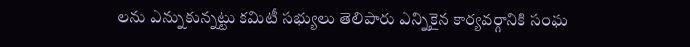లను ఎన్నుకున్నట్టు కమిటీ సభ్యులు తెలిపారు ఎన్నికైన కార్యవర్గానికి సంఘ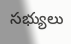సభ్యులు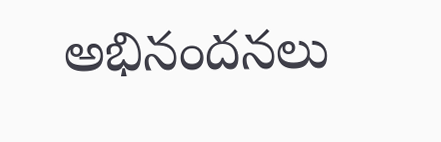అభినందనలు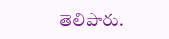తెలిపారు.